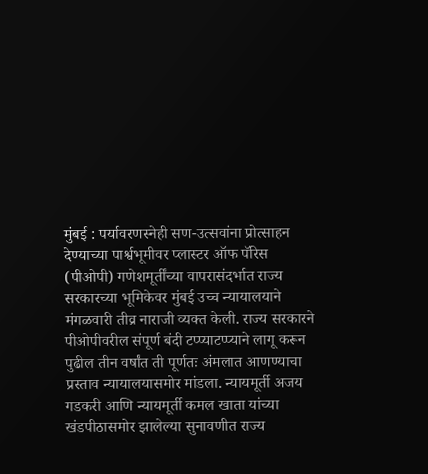मुंबई : पर्यावरणस्नेही सण-उत्सवांना प्रोत्साहन देण्याच्या पार्श्वभूमीवर प्लास्टर ऑफ पॅरिस (पीओपी) गणेशमूर्तींच्या वापरासंदर्भात राज्य सरकारच्या भूमिकेवर मुंबई उच्च न्यायालयाने मंगळवारी तीव्र नाराजी व्यक्त केली. राज्य सरकारने पीओपीवरील संपूर्ण बंदी टप्प्याटप्प्याने लागू करून पुढील तीन वर्षांत ती पूर्णतः अंमलात आणण्याचा प्रस्ताव न्यायालयासमोर मांडला. न्यायमूर्ती अजय गडकरी आणि न्यायमूर्ती कमल खाता यांच्या खंडपीठासमोर झालेल्या सुनावणीत राज्य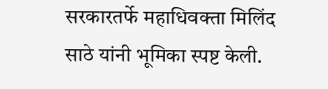सरकारतर्फे महाधिवक्ता मिलिंद साठे यांनी भूमिका स्पष्ट केली.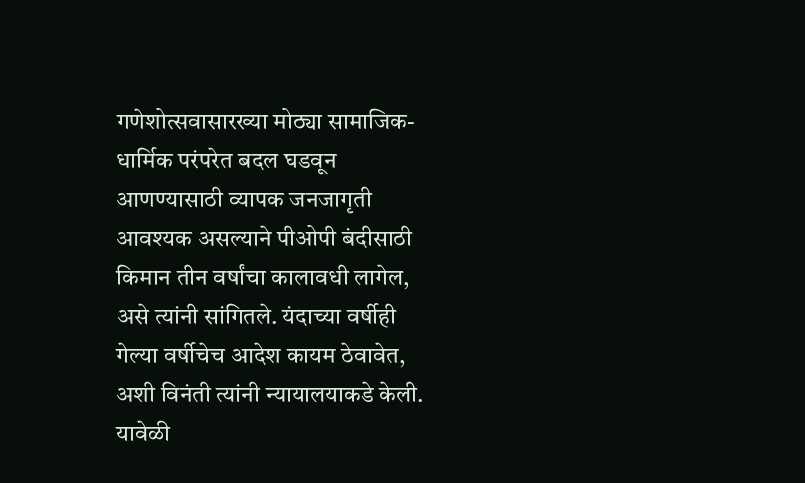गणेशोत्सवासारख्या मोठ्या सामाजिक-धार्मिक परंपरेत बदल घडवून आणण्यासाठी व्यापक जनजागृती आवश्यक असल्याने पीओपी बंदीसाठी किमान तीन वर्षांचा कालावधी लागेल, असे त्यांनी सांगितले. यंदाच्या वर्षीही गेल्या वर्षीचेच आदेश कायम ठेवावेत, अशी विनंती त्यांनी न्यायालयाकडे केली. यावेळी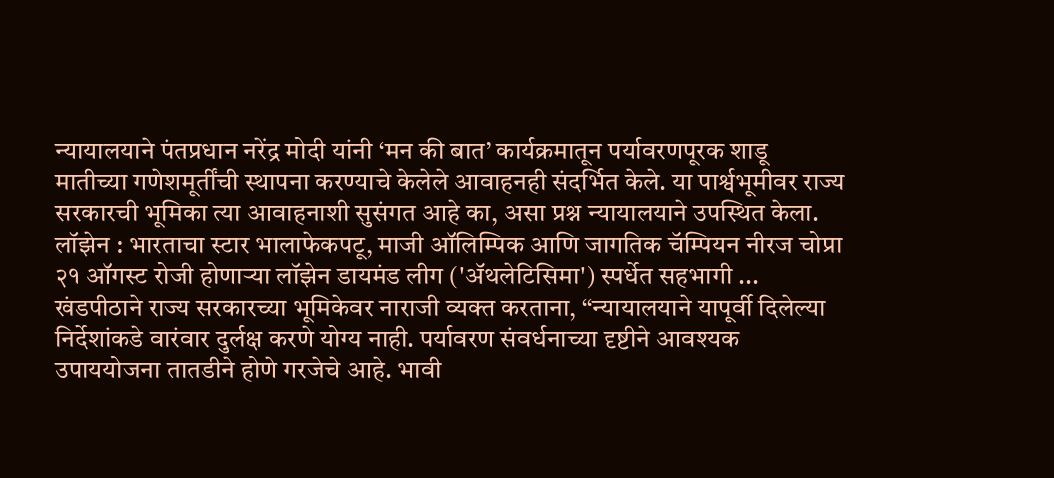न्यायालयाने पंतप्रधान नरेंद्र मोदी यांनी ‘मन की बात’ कार्यक्रमातून पर्यावरणपूरक शाडू मातीच्या गणेशमूर्तींची स्थापना करण्याचे केलेले आवाहनही संदर्भित केले. या पार्श्वभूमीवर राज्य सरकारची भूमिका त्या आवाहनाशी सुसंगत आहे का, असा प्रश्न न्यायालयाने उपस्थित केला.
लॉझेन : भारताचा स्टार भालाफेकपटू, माजी ऑलिम्पिक आणि जागतिक चॅम्पियन नीरज चोप्रा २१ ऑगस्ट रोजी होणाऱ्या लॉझेन डायमंड लीग ('ॲथलेटिसिमा') स्पर्धेत सहभागी ...
खंडपीठाने राज्य सरकारच्या भूमिकेवर नाराजी व्यक्त करताना, ‘‘न्यायालयाने यापूर्वी दिलेल्या निर्देशांकडे वारंवार दुर्लक्ष करणे योग्य नाही. पर्यावरण संवर्धनाच्या दृष्टीने आवश्यक उपाययोजना तातडीने होणे गरजेचे आहे. भावी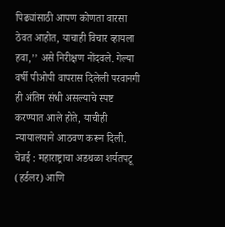पिढ्यांसाठी आपण कोणता वारसा ठेवत आहोत, याचाही विचार व्हायला हवा,’’ असे निरीक्षण नोंदवले. गेल्या वर्षी पीओपी वापरास दिलेली परवानगी ही अंतिम संधी असल्याचे स्पष्ट करण्यात आले होते, याचीही न्यायालयाने आठवण करून दिली.
चेन्नई : महाराष्ट्राचा अडथळा शर्यतपटू (हर्डलर) आणि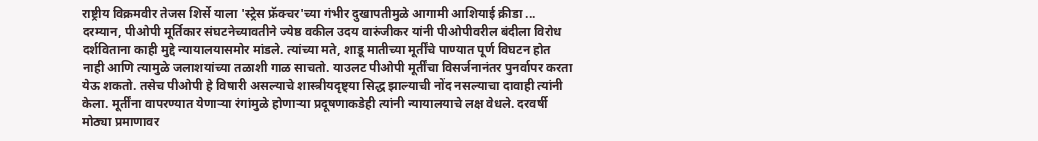राष्ट्रीय विक्रमवीर तेजस शिर्से याला 'स्ट्रेस फ्रॅक्चर'च्या गंभीर दुखापतीमुळे आगामी आशियाई क्रीडा ...
दरम्यान, पीओपी मूर्तिकार संघटनेच्यावतीने ज्येष्ठ वकील उदय वारुंजीकर यांनी पीओपीवरील बंदीला विरोध दर्शविताना काही मुद्दे न्यायालयासमोर मांडले. त्यांच्या मते, शाडू मातीच्या मूर्तींचे पाण्यात पूर्ण विघटन होत नाही आणि त्यामुळे जलाशयांच्या तळाशी गाळ साचतो. याउलट पीओपी मूर्तींचा विसर्जनानंतर पुनर्वापर करता येऊ शकतो. तसेच पीओपी हे विषारी असल्याचे शास्त्रीयदृष्ट्या सिद्ध झाल्याची नोंद नसल्याचा दावाही त्यांनी केला. मूर्तींना वापरण्यात येणाऱ्या रंगांमुळे होणाऱ्या प्रदूषणाकडेही त्यांनी न्यायालयाचे लक्ष वेधले. दरवर्षी मोठ्या प्रमाणावर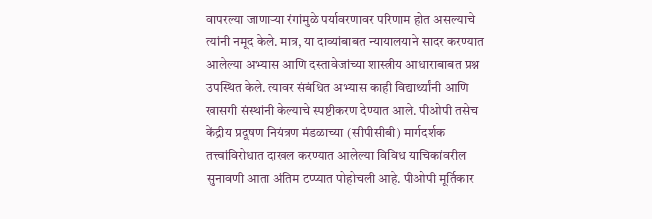वापरल्या जाणाऱ्या रंगांमुळे पर्यावरणावर परिणाम होत असल्याचे त्यांनी नमूद केले. मात्र, या दाव्यांबाबत न्यायालयाने सादर करण्यात आलेल्या अभ्यास आणि दस्तावेजांच्या शास्त्रीय आधाराबाबत प्रश्न उपस्थित केले. त्यावर संबंधित अभ्यास काही विद्यार्थ्यांनी आणि खासगी संस्थांनी केल्याचे स्पष्टीकरण देण्यात आले. पीओपी तसेच केंद्रीय प्रदूषण नियंत्रण मंडळाच्या (सीपीसीबी) मार्गदर्शक तत्त्वांविरोधात दाखल करण्यात आलेल्या विविध याचिकांवरील सुनावणी आता अंतिम टप्प्यात पोहोचली आहे. पीओपी मूर्तिकार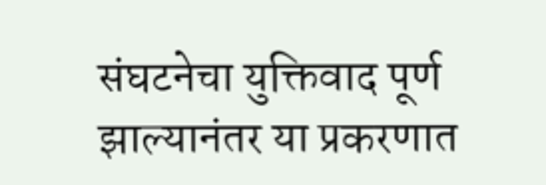संघटनेचा युक्तिवाद पूर्ण झाल्यानंतर या प्रकरणात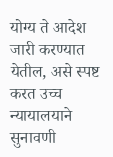योग्य ते आदेश जारी करण्यात येतील, असे स्पष्ट करत उच्च न्यायालयाने सुनावणी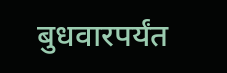बुधवारपर्यंत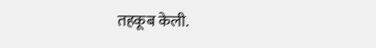तहकूब केली.